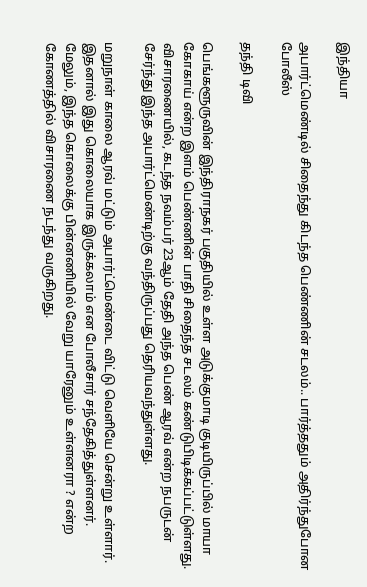இந்தியா

அபார்ட்மெண்டில் சிதைந்து கிடந்த பெண்ணின் சடலம்.. பார்த்ததும் அதிர்ந்துபோன போலீஸ்

தந்தி டிவி

பெங்களூருவின் இந்திராநகர் பகுதியில் உள்ள அடுக்குமாடி குடியிருப்பில் மாயா கோகாய் என்ற இளம் பெண்ணின் பாதி சிதைந்த சடலம் கண்டுபிடிக்கப்பட்டுள்ளது. விசாரணையில், கடந்த நவம்பர் 23ஆம் தேதி அந்த பெண் ஆரவ் என்ற நபருடன் சேர்ந்து இந்த அபார்ட்மெண்டிற்கு வந்திருப்பது தெரியவந்துள்ளது.

மறுநாள் காலை ஆரவ் மட்டும் அபார்ட்மெண்டை விட்டு வெளியே சென்று உள்ளார். இதனால் இது கொலையாக இருக்கலாம் என போலீசார் சந்தேகித்துள்ளனர். மேலும், இந்த கொலைக்கு பின்னணியில் வேறு யாரேனும் உள்ளனரா ? என்ற கோணத்தில் விசாரணை நடந்து வருகிறது.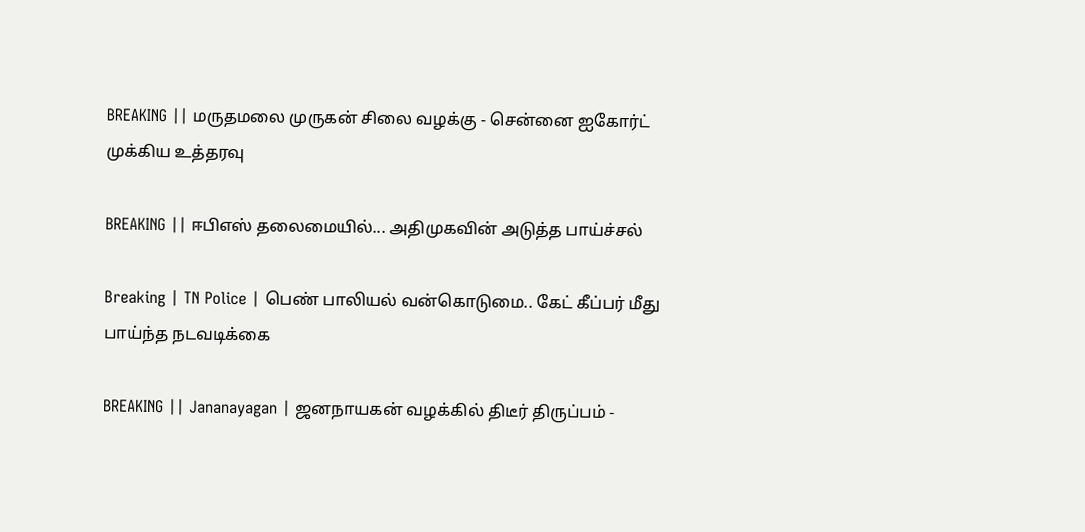BREAKING || மருதமலை முருகன் சிலை வழக்கு - சென்னை ஐகோர்ட் முக்கிய உத்தரவு

BREAKING || ஈபிஎஸ் தலைமையில்... அதிமுகவின் அடுத்த பாய்ச்சல்

Breaking | TN Police | பெண் பாலியல் வன்கொடுமை.. கேட் கீப்பர் மீது பாய்ந்த நடவடிக்கை

BREAKING || Jananayagan | ஜனநாயகன் வழக்கில் திடீர் திருப்பம் -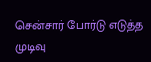சென்சார் போர்டு எடுத்த முடிவு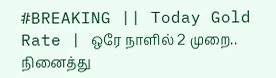#BREAKING || Today Gold Rate | ஒரே நாளில் 2 முறை.. நினைத்து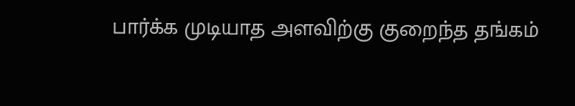பார்க்க முடியாத அளவிற்கு குறைந்த தங்கம்